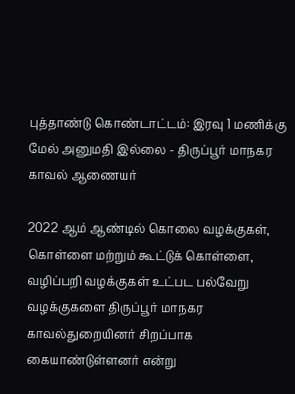புத்தாண்டு கொண்டாட்டம்: இரவு 1 மணிக்கு மேல் அனுமதி இல்லை - திருப்பூர் மாநகர காவல் ஆணையர்

2022 ஆம் ஆண்டில் கொலை வழக்குகள், கொள்ளை மற்றும் கூட்டுக் கொள்ளை, வழிப்பறி வழக்குகள் உட்பட பல்வேறு வழக்குகளை திருப்பூர் மாநகர காவல்துறையினர் சிறப்பாக கையாண்டுள்ளனர் என்று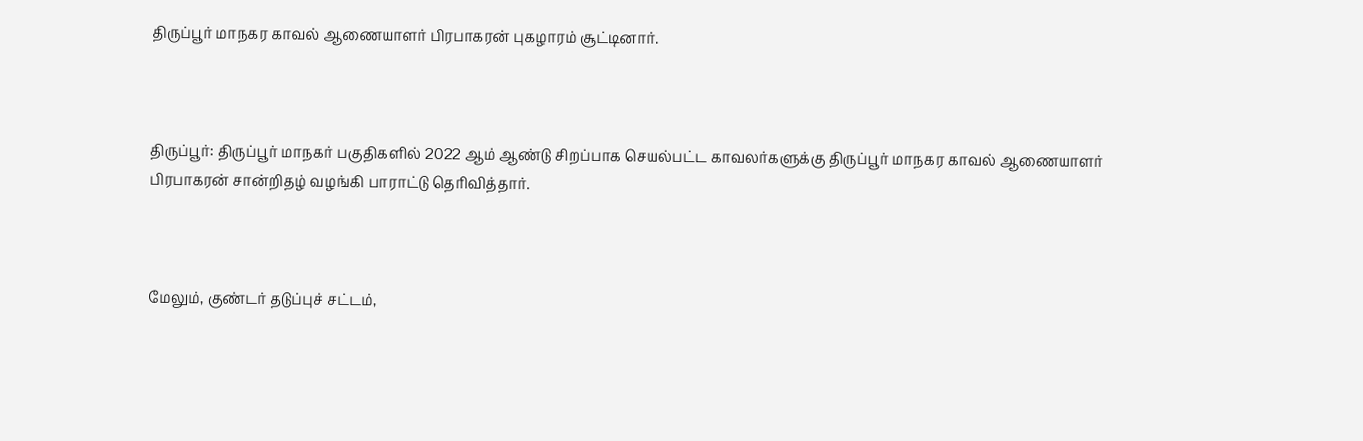திருப்பூர் மாநகர காவல் ஆணையாளர் பிரபாகரன் புகழாரம் சூட்டினார்.



திருப்பூர்: திருப்பூர் மாநகர் பகுதிகளில் 2022 ஆம் ஆண்டு சிறப்பாக செயல்பட்ட காவலர்களுக்கு திருப்பூர் மாநகர காவல் ஆணையாளர் பிரபாகரன் சான்றிதழ் வழங்கி பாராட்டு தெரிவித்தார்.



மேலும், குண்டர் தடுப்புச் சட்டம்,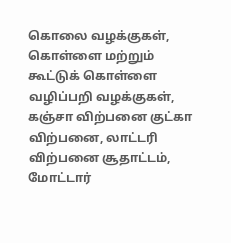கொலை வழக்குகள், கொள்ளை மற்றும் கூட்டுக் கொள்ளை வழிப்பறி வழக்குகள், கஞ்சா விற்பனை குட்கா விற்பனை, லாட்டரி விற்பனை சூதாட்டம், மோட்டார்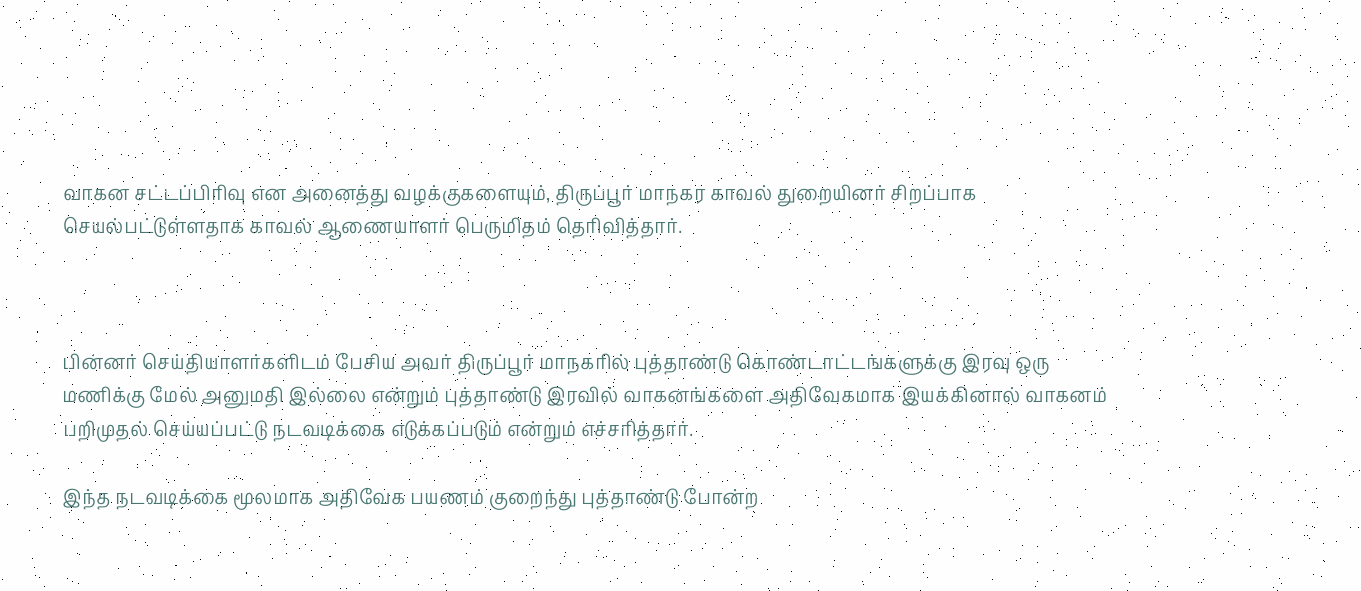வாகன சட்டப்பிரிவு என அனைத்து வழக்குகளையும், திருப்பூர் மாநகர காவல் துறையினர் சிறப்பாக செயல்பட்டுள்ளதாக காவல் ஆணையாளர் பெருமிதம் தெரிவித்தார்.



பின்னர் செய்தியாளர்களிடம் பேசிய அவர் திருப்பூர் மாநகரில் புத்தாண்டு கொண்டாட்டங்களுக்கு இரவு ஒரு மணிக்கு மேல் அனுமதி இல்லை என்றும் புத்தாண்டு இரவில் வாகனங்களை அதிவேகமாக இயக்கினால் வாகனம் பறிமுதல் செய்யப்பட்டு நடவடிக்கை எடுக்கப்படும் என்றும் எச்சரித்தார்.

இந்த நடவடிக்கை மூலமாக அதிவேக பயணம் குறைந்து புத்தாண்டு போன்ற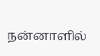நன்னாளில்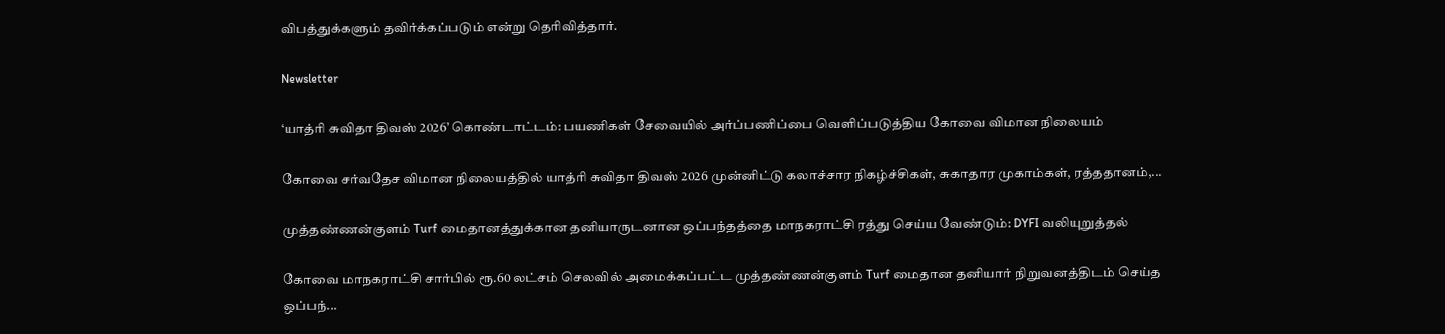விபத்துக்களும் தவிர்க்கப்படும் என்று தெரிவித்தார்.

Newsletter

‘யாத்ரி சுவிதா திவஸ் 2026’ கொண்டாட்டம்: பயணிகள் சேவையில் அர்ப்பணிப்பை வெளிப்படுத்திய கோவை விமான நிலையம்

கோவை சர்வதேச விமான நிலையத்தில் யாத்ரி சுவிதா திவஸ் 2026 முன்னிட்டு கலாச்சார நிகழ்ச்சிகள், சுகாதார முகாம்கள், ரத்ததானம்,...

முத்தண்ணன்குளம் Turf மைதானத்துக்கான தனியாருடனான ஒப்பந்தத்தை மாநகராட்சி ரத்து செய்ய வேண்டும்: DYFI வலியுறுத்தல்

கோவை மாநகராட்சி சார்பில் ரூ.60 லட்சம் செலவில் அமைக்கப்பட்ட முத்தண்ணன்குளம் Turf மைதான தனியார் நிறுவனத்திடம் செய்த ஒப்பந்...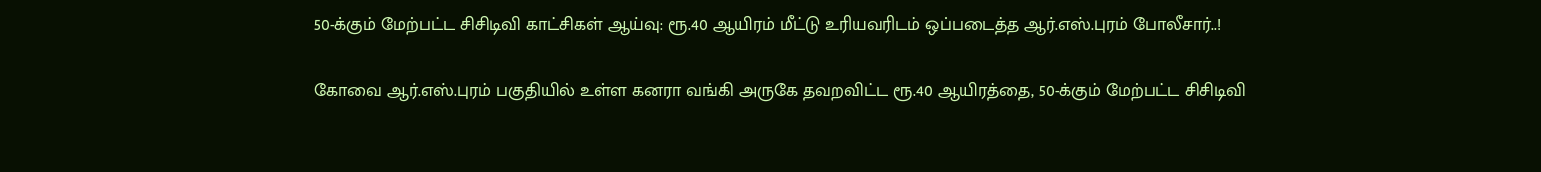50-க்கும் மேற்பட்ட சிசிடிவி காட்சிகள் ஆய்வு: ரூ.40 ஆயிரம் மீட்டு உரியவரிடம் ஒப்படைத்த ஆர்.எஸ்.புரம் போலீசார்..!

கோவை ஆர்.எஸ்.புரம் பகுதியில் உள்ள கனரா வங்கி அருகே தவறவிட்ட ரூ.40 ஆயிரத்தை, 50-க்கும் மேற்பட்ட சிசிடிவி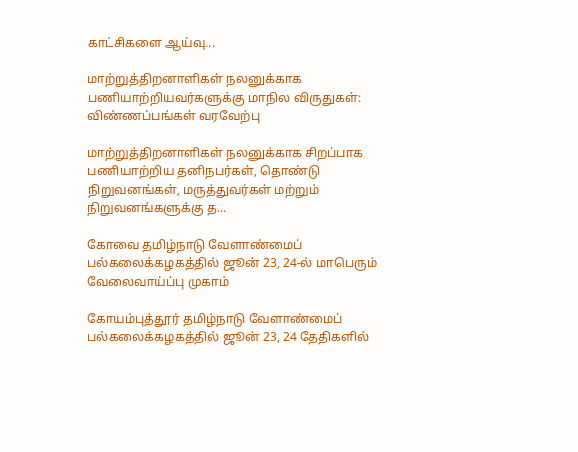காட்சிகளை ஆய்வு...

மாற்றுத்திறனாளிகள் நலனுக்காக பணியாற்றியவர்களுக்கு மாநில விருதுகள்: விண்ணப்பங்கள் வரவேற்பு

மாற்றுத்திறனாளிகள் நலனுக்காக சிறப்பாக பணியாற்றிய தனிநபர்கள், தொண்டு நிறுவனங்கள், மருத்துவர்கள் மற்றும் நிறுவனங்களுக்கு த...

கோவை தமிழ்நாடு வேளாண்மைப் பல்கலைக்கழகத்தில் ஜூன் 23, 24-ல் மாபெரும் வேலைவாய்ப்பு முகாம்

கோயம்புத்தூர் தமிழ்நாடு வேளாண்மைப் பல்கலைக்கழகத்தில் ஜூன் 23, 24 தேதிகளில்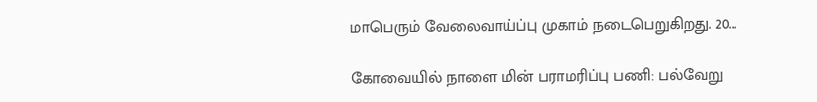மாபெரும் வேலைவாய்ப்பு முகாம் நடைபெறுகிறது. 20...

கோவையில் நாளை மின் பராமரிப்பு பணி: பல்வேறு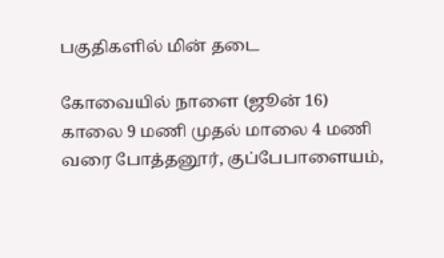பகுதிகளில் மின் தடை

கோவையில் நாளை (ஜூன் 16) காலை 9 மணி முதல் மாலை 4 மணி வரை போத்தனூர், குப்பேபாளையம்,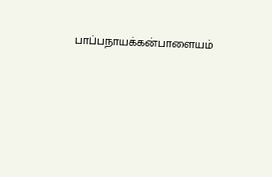பாப்பநாயக்கன்பாளையம்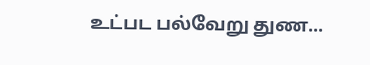உட்பட பல்வேறு துண...